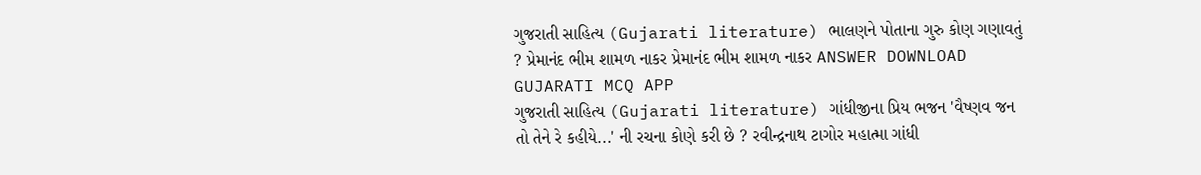ગુજરાતી સાહિત્ય (Gujarati literature) ભાલણને પોતાના ગુરુ કોણ ગણાવતું ? પ્રેમાનંદ ભીમ શામળ નાકર પ્રેમાનંદ ભીમ શામળ નાકર ANSWER DOWNLOAD GUJARATI MCQ APP
ગુજરાતી સાહિત્ય (Gujarati literature) ગાંધીજીના પ્રિય ભજન 'વૈષ્ણવ જન તો તેને રે કહીયે...' ની રચના કોણે કરી છે ? રવીન્દ્રનાથ ટાગોર મહાત્મા ગાંધી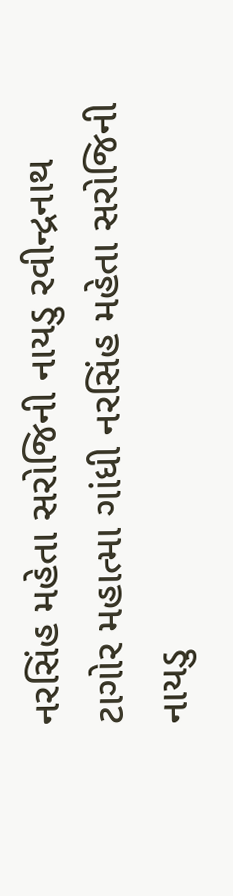નરસિંહ મહેતા સરોજિની નાયડુ રવીન્દ્રનાથ ટાગોર મહાત્મા ગાંધી નરસિંહ મહેતા સરોજિની નાયડુ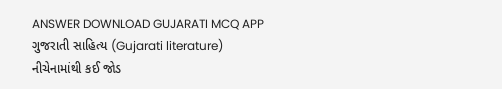ANSWER DOWNLOAD GUJARATI MCQ APP
ગુજરાતી સાહિત્ય (Gujarati literature) નીચેનામાંથી કઈ જોડ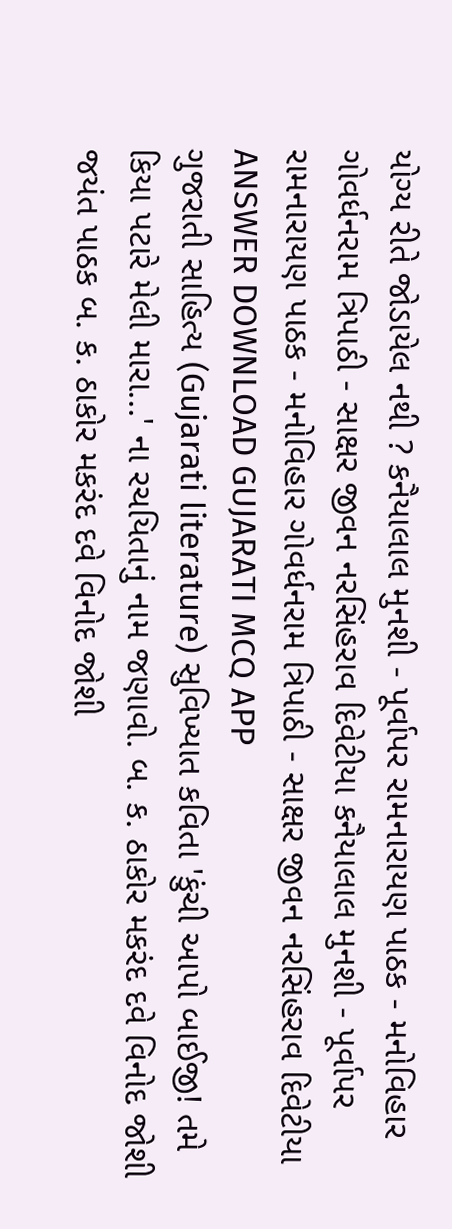યોગ્ય રીતે જોડાયેલ નથી ? કનૈયાલાલ મુનશી - પૂર્વાપર રામનારાયણ પાઠક - મનોવિહાર ગોવર્ધનરામ ત્રિપાઠી - સાક્ષર જીવન નરસિંહરાવ દિવેટીયા કનૈયાલાલ મુનશી - પૂર્વાપર રામનારાયણ પાઠક - મનોવિહાર ગોવર્ધનરામ ત્રિપાઠી - સાક્ષર જીવન નરસિંહરાવ દિવેટીયા ANSWER DOWNLOAD GUJARATI MCQ APP
ગુજરાતી સાહિત્ય (Gujarati literature) સુવિખ્યાત કવિતા 'કુંચી આપો બાઈજી! તમે કિયા પટારે મેલી મારા...' ના રચયિતાનું નામ જણાવો. બ. ક. ઠાકોર મકરંદ દવે વિનોદ જોશી જયંત પાઠક બ. ક. ઠાકોર મકરંદ દવે વિનોદ જોશી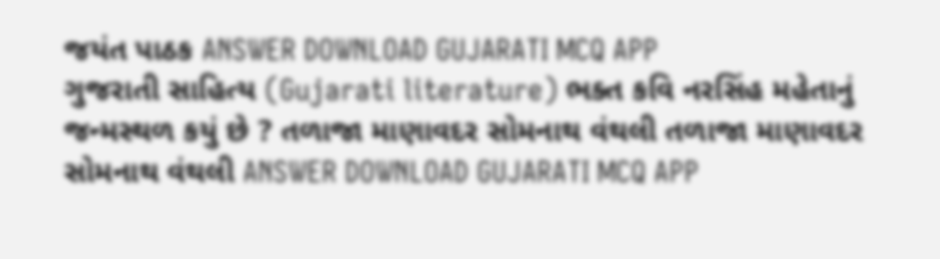જયંત પાઠક ANSWER DOWNLOAD GUJARATI MCQ APP
ગુજરાતી સાહિત્ય (Gujarati literature) ભક્ત કવિ નરસિંહ મહેતાનું જન્મસ્થળ કયું છે ? તળાજા માણાવદર સોમનાથ વંથલી તળાજા માણાવદર સોમનાથ વંથલી ANSWER DOWNLOAD GUJARATI MCQ APP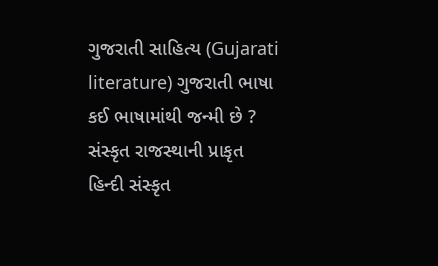ગુજરાતી સાહિત્ય (Gujarati literature) ગુજરાતી ભાષા કઈ ભાષામાંથી જન્મી છે ? સંસ્કૃત રાજસ્થાની પ્રાકૃત હિન્દી સંસ્કૃત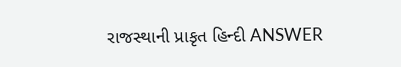રાજસ્થાની પ્રાકૃત હિન્દી ANSWER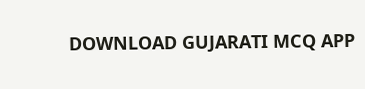DOWNLOAD GUJARATI MCQ APP